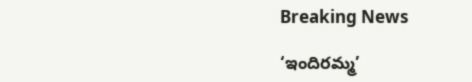Breaking News

‘ఇందిరమ్మ’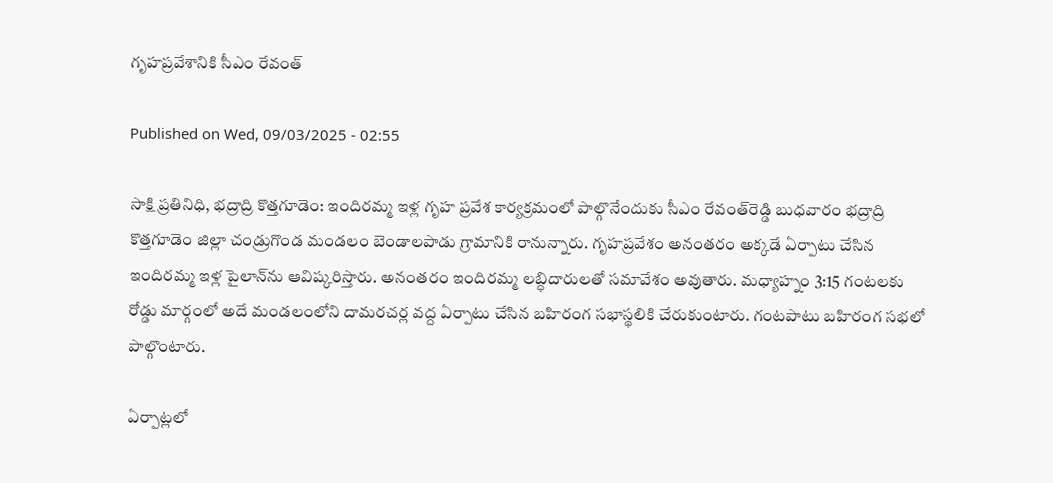గృహప్రవేశానికి సీఎం రేవంత్‌

Published on Wed, 09/03/2025 - 02:55

సాక్షి ప్రతినిధి, భద్రాద్రి కొత్తగూడెం: ఇందిరమ్మ ఇళ్ల గృహ ప్రవేశ కార్యక్రమంలో పాల్గొనేందుకు సీఎం రేవంత్‌రెడ్డి బుధవారం భద్రాద్రి కొత్తగూడెం జిల్లా చండ్రుగొండ మండలం బెండాలపాడు గ్రామానికి రానున్నారు. గృహప్రవేశం అనంతరం అక్కడే ఏర్పాటు చేసిన ఇందిరమ్మ ఇళ్ల పైలాన్‌ను ఆవిష్కరిస్తారు. అనంతరం ఇందిరమ్మ లబ్ధిదారులతో సమావేశం అవుతారు. మధ్యాహ్నం 3:15 గంటలకు రోడ్డు మార్గంలో అదే మండలంలోని దామరచర్ల వద్ద ఏర్పాటు చేసిన బహిరంగ సభాస్థలికి చేరుకుంటారు. గంటపాటు బహిరంగ సభలో పాల్గొంటారు.

ఏర్పాట్లలో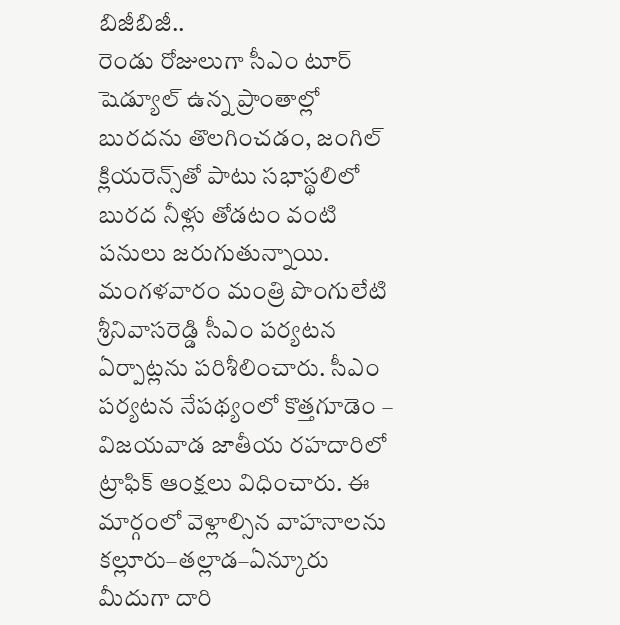బిజీబిజీ..
రెండు రోజులుగా సీఎం టూర్‌ షెడ్యూల్‌ ఉన్న ప్రాంతాల్లో బురదను తొలగించడం, జంగిల్‌ క్లియరెన్స్‌తో పాటు సభాస్థలిలో బురద నీళ్లు తోడటం వంటి పనులు జరుగుతున్నాయి. మంగళవారం మంత్రి పొంగులేటి శ్రీనివాసరెడ్డి సీఎం పర్యటన ఏర్పాట్లను పరిశీలించారు. సీఎం పర్యటన నేపథ్యంలో కొత్తగూడెం – విజయవాడ జాతీయ రహదారిలో ట్రాఫిక్‌ ఆంక్షలు విధించారు. ఈ మార్గంలో వెళ్లాల్సిన వాహనాలను కల్లూరు–తల్లాడ–ఏన్కూరు మీదుగా దారి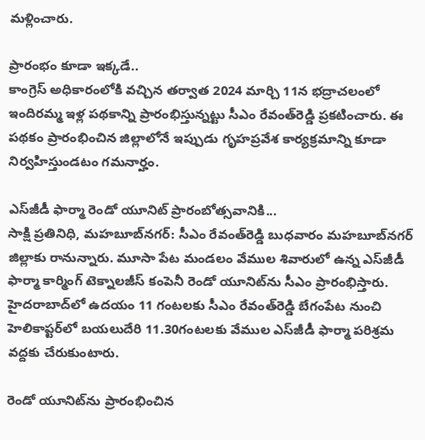మళ్లించారు.

ప్రారంభం కూడా ఇక్కడే..
కాంగ్రెస్‌ అధికారంలోకి వచ్చిన తర్వాత 2024 మార్చి 11న భద్రాచలంలో ఇందిరమ్మ ఇళ్ల పథకాన్ని ప్రారంభిస్తున్నట్టు సీఎం రేవంత్‌రెడ్డి ప్రకటించారు. ఈ పథకం ప్రారంభించిన జిల్లాలోనే ఇప్పుడు గృహప్రవేశ కార్యక్రమాన్ని కూడా నిర్వహిస్తుండటం గమనార్హం.

ఎస్‌జీడీ ఫార్మా రెండో యూనిట్‌ ప్రారంబోత్సవానికి...
సాక్షి ప్రతినిధి, మహబూబ్‌నగర్‌: సీఎం రేవంత్‌రెడ్డి బుధవారం మహబూబ్‌నగర్‌ జిల్లాకు రానున్నారు. మూసా పేట మండలం వేముల శివారులో ఉన్న ఎస్‌జీడీ ఫార్మా కార్మింగ్‌ టెక్నాలజీస్‌ కంపెనీ రెండో యూనిట్‌ను సీఎం ప్రారంభిస్తారు. హైదరాబాద్‌లో ఉదయం 11 గంటలకు సీఎం రేవంత్‌రెడ్డి బేగంపేట నుంచి హెలికాప్టర్‌లో బయలుదేరి 11.30గంటలకు వేముల ఎస్‌జీడీ ఫార్మా పరిశ్రమ వద్దకు చేరుకుంటారు.

రెండో యూనిట్‌ను ప్రారంభించిన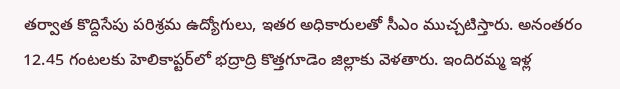తర్వాత కొద్దిసేపు పరిశ్రమ ఉద్యోగులు, ఇతర అధికారులతో సీఎం ముచ్చటిస్తారు. అనంతరం 12.45 గంటలకు హెలికాప్టర్‌లో భద్రాద్రి కొత్తగూడెం జిల్లాకు వెళతారు. ఇందిరమ్మ ఇళ్ల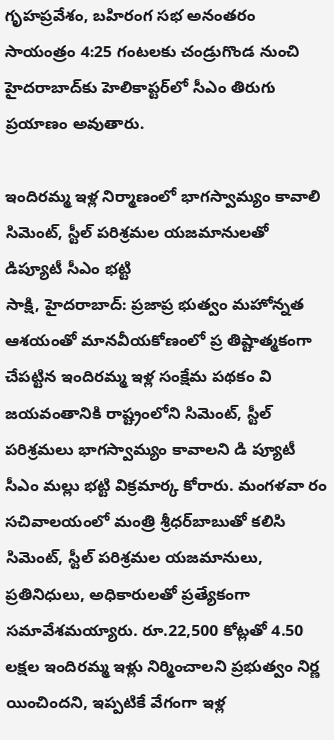గృహప్రవేశం, బహిరంగ సభ అనంతరం సాయంత్రం 4:25 గంటలకు చండ్రుగొండ నుంచి హైదరాబాద్‌కు హెలికాప్టర్‌లో సీఎం తిరుగు ప్రయాణం అవుతారు.

ఇందిరమ్మ ఇళ్ల నిర్మాణంలో భాగస్వామ్యం కావాలి
సిమెంట్, స్టీల్‌ పరిశ్రమల యజమానులతో డిప్యూటీ సీఎం భట్టి
సాక్షి, హైదరాబాద్‌: ప్రజాప్ర భుత్వం మహోన్నత ఆశయంతో మానవీయకోణంలో ప్ర తిష్టాత్మకంగా చేపట్టిన ఇందిరమ్మ ఇళ్ల సంక్షేమ పథకం వి జయవంతానికి రాష్ట్రంలోని సిమెంట్, స్టీల్‌ పరిశ్రమలు భాగస్వామ్యం కావాలని డి ప్యూటీ సీఎం మల్లు భట్టి విక్రమార్క కోరారు. మంగళవా రం సచివాలయంలో మంత్రి శ్రీధర్‌బాబుతో కలిసి సిమెంట్, స్టీల్‌ పరిశ్రమల యజమానులు, ప్రతినిధులు, అధికారులతో ప్రత్యేకంగా సమావేశమయ్యారు. రూ.22,500 కోట్లతో 4.50 లక్షల ఇందిరమ్మ ఇళ్లు నిర్మించాలని ప్రభుత్వం నిర్ణ యించిందని, ఇప్పటికే వేగంగా ఇళ్ల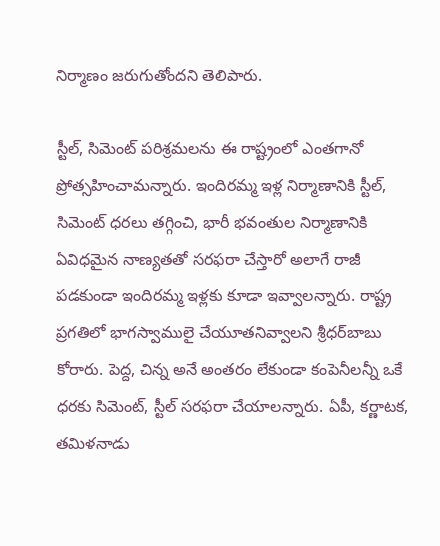నిర్మాణం జరుగుతోందని తెలిపారు.

స్టీల్, సిమెంట్‌ పరిశ్రమలను ఈ రాష్ట్రంలో ఎంతగానో ప్రోత్సహించామన్నారు. ఇందిరమ్మ ఇళ్ల నిర్మాణానికి స్టీల్, సిమెంట్‌ ధరలు తగ్గించి, భారీ భవంతుల నిర్మాణానికి ఏవిధమైన నాణ్యతతో సరఫరా చేస్తారో అలాగే రాజీ పడకుండా ఇందిరమ్మ ఇళ్లకు కూడా ఇవ్వాలన్నారు. రాష్ట్ర ప్రగతిలో భాగస్వాములై చేయూతనివ్వాలని శ్రీధర్‌బాబు కోరారు. పెద్ద, చిన్న అనే అంతరం లేకుండా కంపెనీలన్నీ ఒకే ధరకు సిమెంట్, స్టీల్‌ సరఫరా చేయాలన్నారు. ఏపీ, కర్ణాటక, తమిళనాడు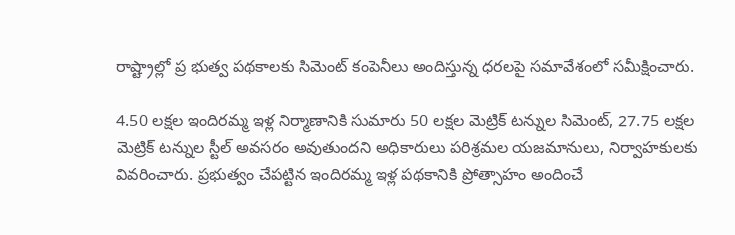రాష్ట్రాల్లో ప్ర భుత్వ పథకాలకు సిమెంట్‌ కంపెనీలు అందిస్తున్న ధరలపై సమావేశంలో సమీక్షించారు.

4.50 లక్షల ఇందిరమ్మ ఇళ్ల నిర్మాణానికి సుమారు 50 లక్షల మెట్రిక్‌ టన్నుల సిమెంట్, 27.75 లక్షల మెట్రిక్‌ టన్నుల స్టీల్‌ అవసరం అవుతుందని అధికారులు పరిశ్రమల యజమానులు, నిర్వాహకులకు వివరించారు. ప్రభుత్వం చేపట్టిన ఇందిరమ్మ ఇళ్ల పథకానికి ప్రోత్సాహం అందించే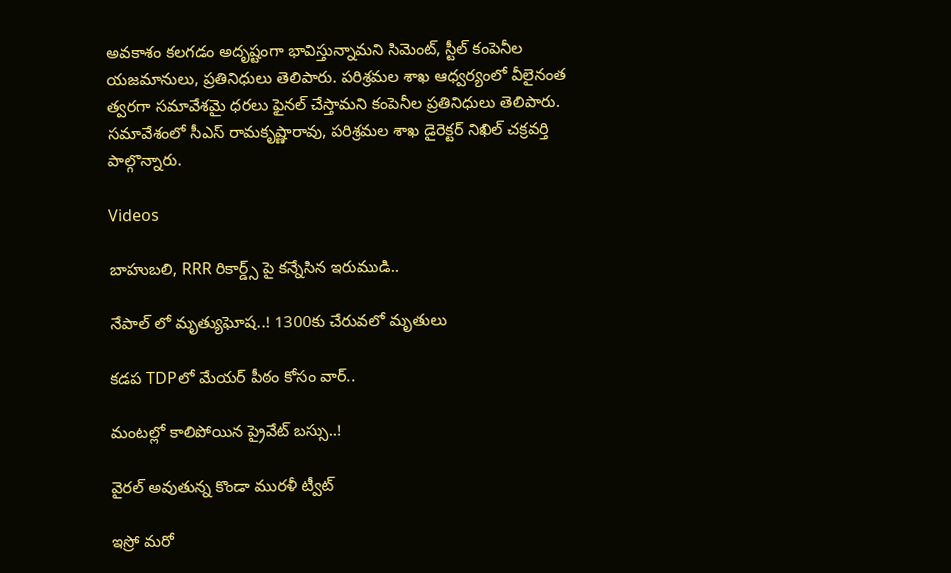అవకాశం కలగడం అదృష్టంగా భావిస్తున్నామని సిమెంట్, స్టీల్‌ కంపెనీల యజమానులు, ప్రతినిధులు తెలిపారు. పరిశ్రమల శాఖ ఆధ్వర్యంలో వీలైనంత త్వరగా సమావేశమై ధరలు ఫైనల్‌ చేస్తామని కంపెనీల ప్రతినిధులు తెలిపారు. సమావేశంలో సీఎస్‌ రామకృష్ణారావు, పరిశ్రమల శాఖ డైరెక్టర్‌ నిఖిల్‌ చక్రవర్తి పాల్గొన్నారు.

Videos

బాహుబలి, RRR రికార్డ్స్ పై కన్నేసిన ఇరుముడి..

నేపాల్ లో మృత్యుఘోష..! 1300కు చేరువలో మృతులు

కడప TDPలో మేయర్ పీఠం కోసం వార్..

మంటల్లో కాలిపోయిన ప్రైవేట్ బస్సు..!

వైరల్ అవుతున్న కొండా మురళీ ట్వీట్

ఇస్రో మరో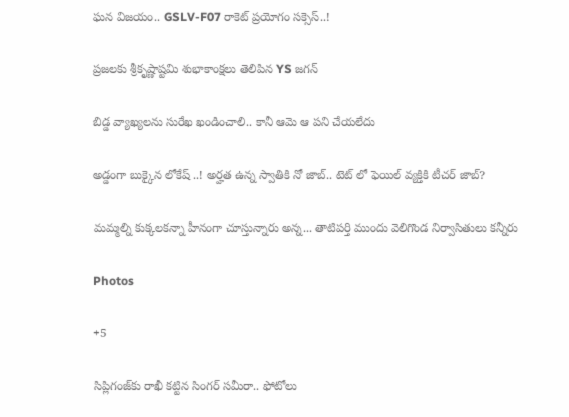ఘన విజయం.. GSLV-F07 రాకెట్ ప్రయోగం సక్సెస్..!

ప్రజలకు శ్రీకృష్ణాష్టమి శుభాకాంక్షలు తెలిపిన YS జగన్

బిడ్డ వ్యాఖ్యలను సురేఖ ఖండించాలి.. కానీ ఆమె ఆ పని చేయలేదు

అడ్డంగా బుక్కైన లోకేష్ ..! అర్హత ఉన్న స్వాతికి నో జాబ్.. టెట్ లో ఫెయిల్ వ్యక్తికి టీచర్ జాబ్?

మమ్మల్ని కుక్కలకన్నా హీనంగా చూస్తున్నారు అన్న... తాటిపర్తి ముందు వెలిగొండ నిర్వాసితులు కన్నీరు

Photos

+5

సిప్లిగంజ్‌కు రాఖీ కట్టిన సింగర్ సమీరా.. ఫోటోలు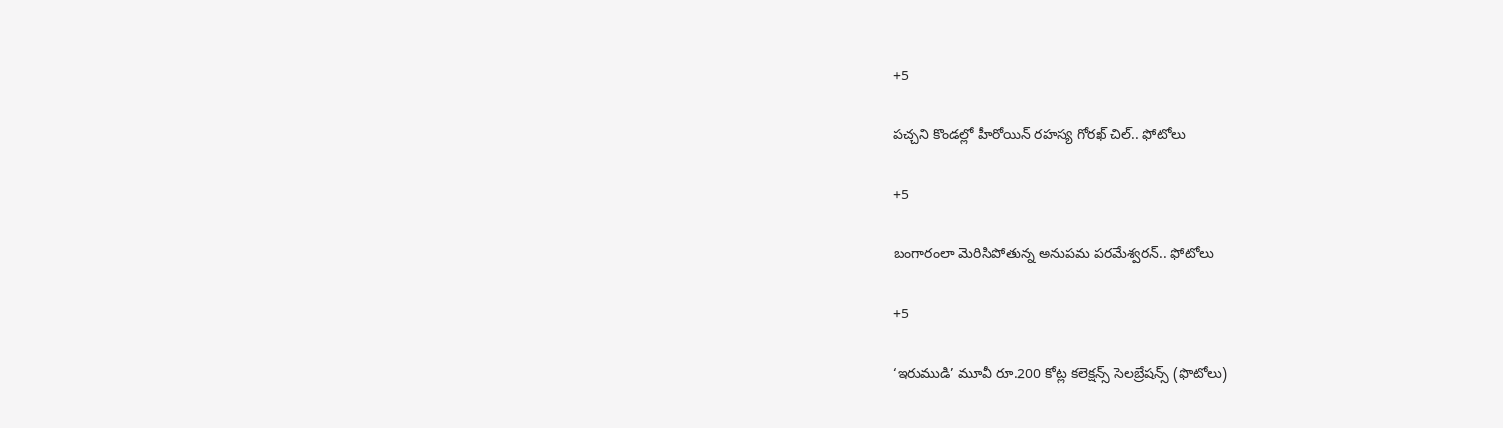+5

పచ్చని కొండల్లో హీరోయిన్ రహస్య గోరఖ్ చిల్.. ఫోటోలు

+5

బంగారంలా మెరిసిపోతున్న అనుపమ పరమేశ్వరన్.. ఫోటోలు

+5

‘ఇరుముడి’ మూవీ రూ.200 కోట్ల కలెక్షన్స్ సెలబ్రేషన్స్ (ఫొటోలు)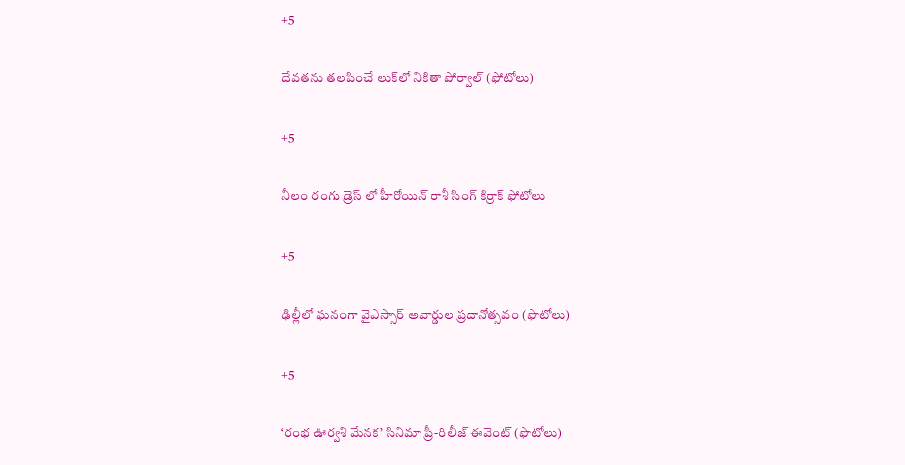+5

దేవతను తలపించే లుక్‌లో నికితా పోర్వాల్‌ (ఫోటోలు)

+5

నీలం రంగు డ్రెస్ లో హీరోయిన్ రాశీ సింగ్ కిర్రాక్ ఫోటోలు

+5

ఢిల్లీలో ఘనంగా వైఎస్సార్‌ అవార్డుల ప్రదానోత్సవం (ఫొటోలు)

+5

‘రంభ ఊర్వశి మేనక’ సినిమా ప్రీ-రిలీజ్ ఈవెంట్‌ (ఫొటోలు)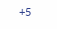+5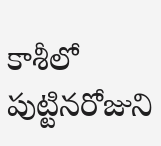కాశీలో పుట్టినరోజుని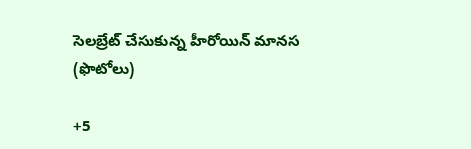సెలబ్రేట్ చేసుకున్న హీరోయిన్ మానస (ఫొటోలు)

+5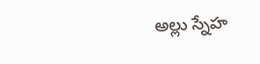అల్లు స్నేహ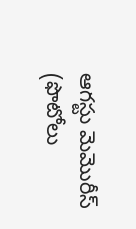ఆగస్టు మెమొరీస్ (ఫొటోలు